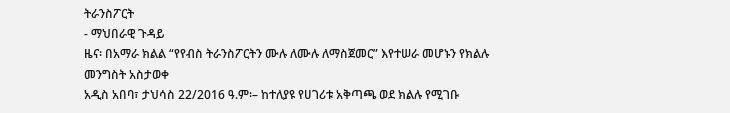ትራንስፖርት
- ማህበራዊ ጉዳይ
ዜና፡ በአማራ ክልል “የየብስ ትራንስፖርትን ሙሉ ለሙሉ ለማስጀመር” እየተሠራ መሆኑን የክልሉ መንግስት አስታወቀ
አዲስ አበባ፣ ታህሳስ 22/2016 ዓ.ም፡– ከተለያዩ የሀገሪቱ አቅጣጫ ወደ ክልሉ የሚገቡ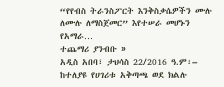“የየብስ ትራንስፖርት እንቅስቃሴዎችን ሙሉ ለሙሉ ለማስጀመር” እየተሠራ መሆኑን የአማራ…
ተጨማሪ ያንብቡ »
አዲስ አበባ፣ ታህሳስ 22/2016 ዓ.ም፡– ከተለያዩ የሀገሪቱ አቅጣጫ ወደ ክልሉ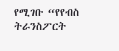የሚገቡ “የየብስ ትራንስፖርት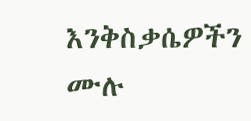እንቅስቃሴዎችን ሙሉ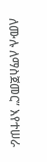ለሙሉ ለማስጀመር” እየተሠራ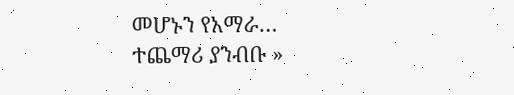መሆኑን የአማራ…
ተጨማሪ ያንብቡ »